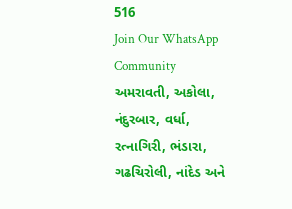516
Join Our WhatsApp Community
અમરાવતી, અકોલા, નંદુરબાર, વર્ધા, રત્નાગિરી, ભંડારા, ગઢચિરોલી, નાંદેડ અને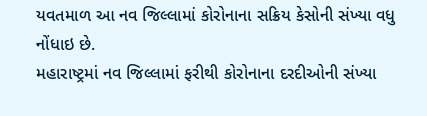યવતમાળ આ નવ જિલ્લામાં કોરોનાના સક્રિય કેસોની સંખ્યા વધુ નોંધાઇ છે.
મહારાષ્ટ્રમાં નવ જિલ્લામાં ફરીથી કોરોનાના દરદીઓની સંખ્યા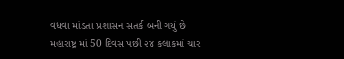વધવા માંડતા પ્રશાસન સતર્ક બની ગયું છે
મહારાષ્ટ્ર માં 50 દિવસ પછી ૨૪ કલાકમાં ચાર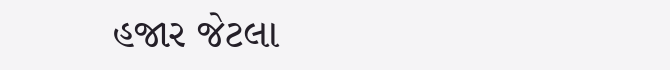હજાર જેટલા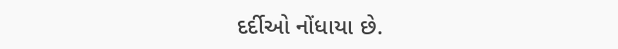દર્દીઓ નોંધાયા છે.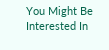You Might Be Interested In